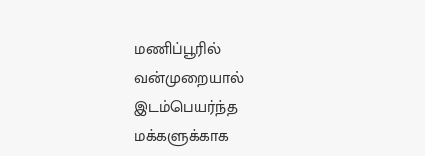மணிப்பூரில் வன்முறையால் இடம்பெயர்ந்த மக்களுக்காக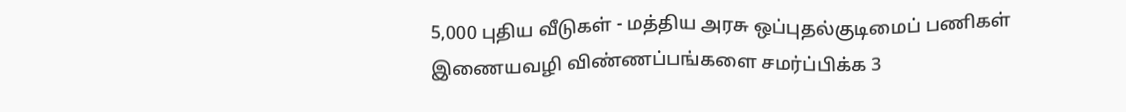5,000 புதிய வீடுகள் - மத்திய அரசு ஒப்புதல்குடிமைப் பணிகள் இணையவழி விண்ணப்பங்களை சமர்ப்பிக்க 3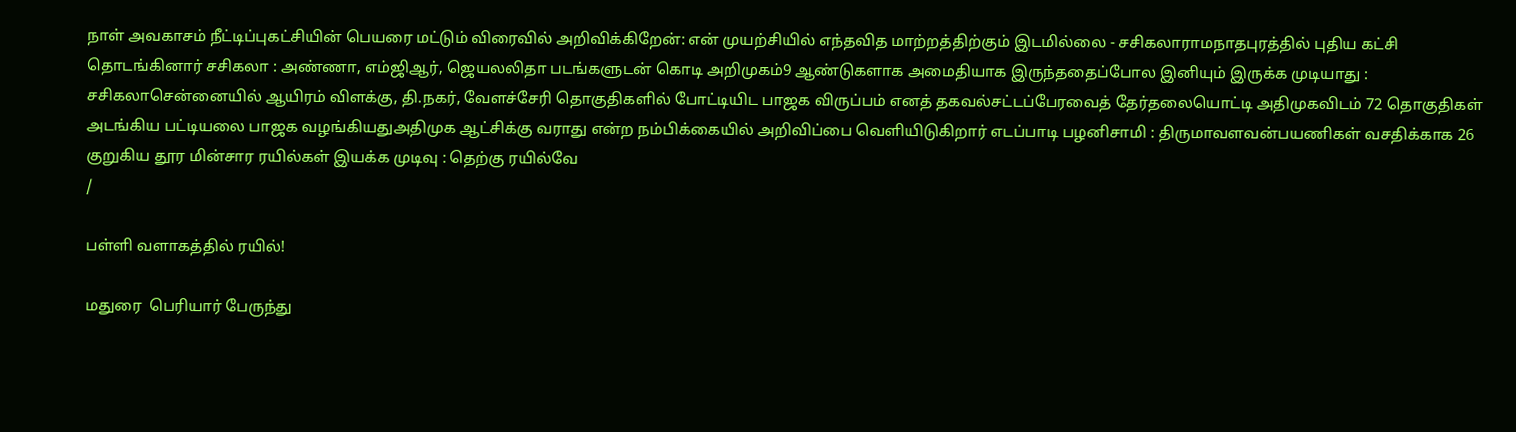நாள் அவகாசம் நீட்டிப்புகட்சியின் பெயரை மட்டும் விரைவில் அறிவிக்கிறேன்: என் முயற்சியில் எந்தவித மாற்றத்திற்கும் இடமில்லை - சசிகலாராமநாதபுரத்தில் புதிய கட்சி தொடங்கினார் சசிகலா : அண்ணா, எம்ஜிஆர், ஜெயலலிதா படங்களுடன் கொடி அறிமுகம்9 ஆண்டுகளாக அமைதியாக இருந்ததைப்போல இனியும் இருக்க முடியாது : சசிகலாசென்னையில் ஆயிரம் விளக்கு, தி.நகர், வேளச்சேரி தொகுதிகளில் போட்டியிட பாஜக விருப்பம் எனத் தகவல்சட்டப்பேரவைத் தேர்தலையொட்டி அதிமுகவிடம் 72 தொகுதிகள் அடங்கிய பட்டியலை பாஜக வழங்கியதுஅதிமுக ஆட்சிக்கு வராது என்ற நம்பிக்கையில் அறிவிப்பை வெளியிடுகிறார் எடப்பாடி பழனிசாமி : திருமாவளவன்பயணிகள் வசதிக்காக 26 குறுகிய தூர மின்சார ரயில்கள் இயக்க முடிவு : தெற்கு ரயில்வே
/

பள்ளி வளாகத்தில் ரயில்!

மதுரை  பெரியார் பேருந்து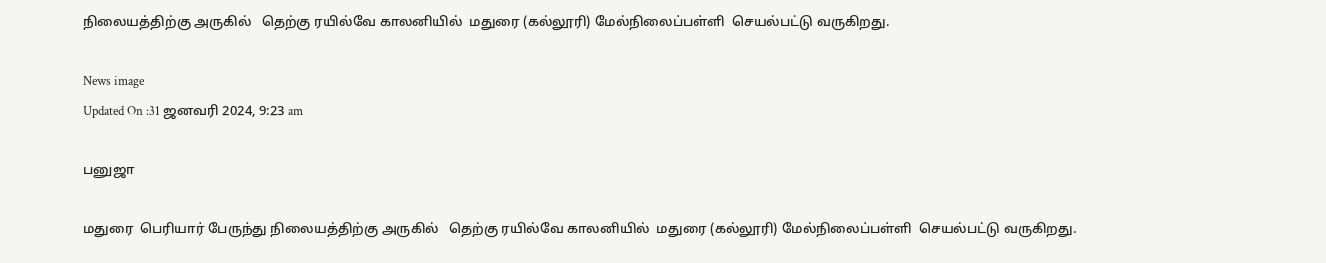நிலையத்திற்கு அருகில்   தெற்கு ரயில்வே காலனியில்  மதுரை (கல்லூரி) மேல்நிலைப்பள்ளி  செயல்பட்டு வருகிறது.

News image
Updated On :31 ஜனவரி 2024, 9:23 am

பனுஜா

மதுரை  பெரியார் பேருந்து நிலையத்திற்கு அருகில்   தெற்கு ரயில்வே காலனியில்  மதுரை (கல்லூரி) மேல்நிலைப்பள்ளி  செயல்பட்டு வருகிறது.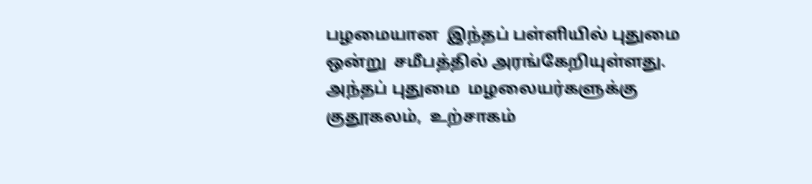பழமையான  இந்தப் பள்ளியில் புதுமை ஒன்று  சமீபத்தில் அரங்கேறியுள்ளது. அந்தப் புதுமை  மழலையர்களுக்கு  குதூகலம்,  உற்சாகம்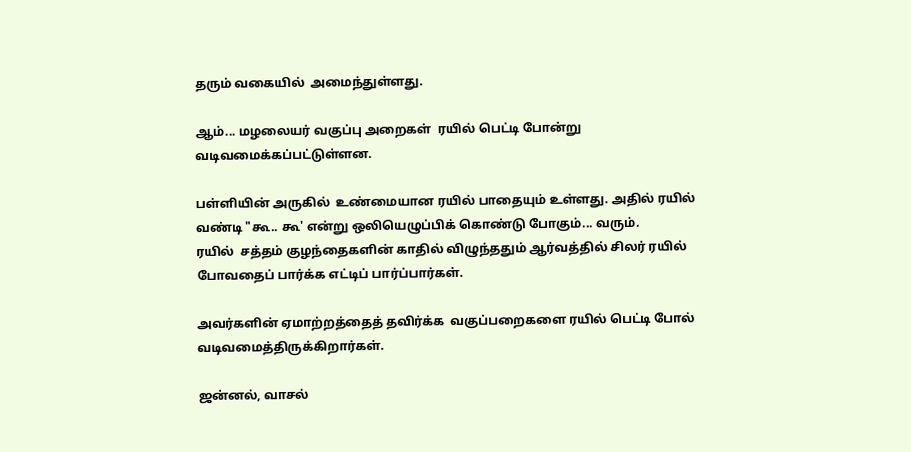தரும் வகையில்  அமைந்துள்ளது.

ஆம்... மழலையர் வகுப்பு அறைகள்  ரயில் பெட்டி போன்று  வடிவமைக்கப்பட்டுள்ளன.

பள்ளியின் அருகில்  உண்மையான ரயில் பாதையும் உள்ளது. அதில் ரயில் வண்டி "கூ.. கூ' என்று ஒலியெழுப்பிக் கொண்டு போகும்... வரும்.
ரயில்  சத்தம் குழந்தைகளின் காதில் விழுந்ததும் ஆர்வத்தில் சிலர் ரயில் போவதைப் பார்க்க எட்டிப் பார்ப்பார்கள்.

அவர்களின் ஏமாற்றத்தைத் தவிர்க்க  வகுப்பறைகளை ரயில் பெட்டி போல் வடிவமைத்திருக்கிறார்கள்.

ஜன்னல், வாசல்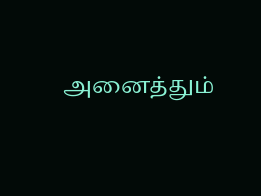அனைத்தும்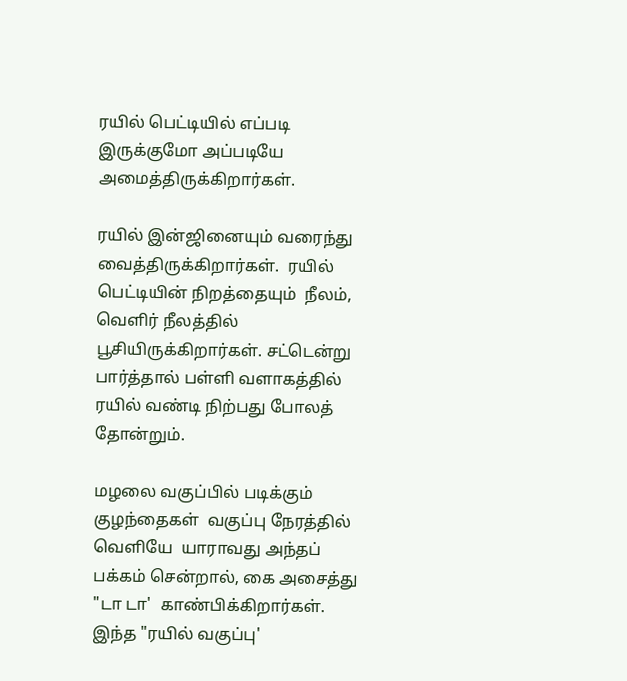ரயில் பெட்டியில் எப்படி இருக்குமோ அப்படியே அமைத்திருக்கிறார்கள்.

ரயில் இன்ஜினையும் வரைந்து வைத்திருக்கிறார்கள்.  ரயில் பெட்டியின் நிறத்தையும்  நீலம், வெளிர் நீலத்தில்  பூசியிருக்கிறார்கள். சட்டென்று பார்த்தால் பள்ளி வளாகத்தில்  ரயில் வண்டி நிற்பது போலத் தோன்றும்.

மழலை வகுப்பில் படிக்கும் குழந்தைகள்  வகுப்பு நேரத்தில்  வெளியே  யாராவது அந்தப் பக்கம் சென்றால், கை அசைத்து "டா டா'  காண்பிக்கிறார்கள்.  இந்த "ரயில் வகுப்பு'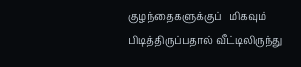குழந்தைகளுக்குப்   மிகவும் பிடித்திருப்பதால் வீட்டிலிருந்து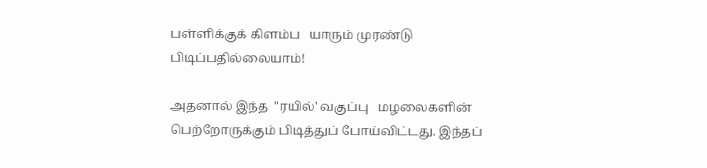பள்ளிக்குக் கிளம்ப   யாரும் முரண்டு பிடிப்பதில்லையாம்!

அதனால் இந்த  "ரயில்' வகுப்பு   மழலைகளின் பெற்றோருக்கும் பிடித்துப் போய்விட்டது. இந்தப்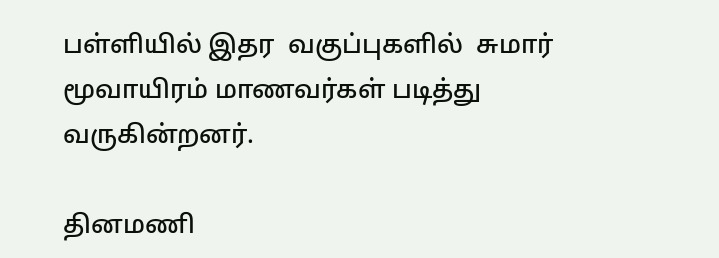பள்ளியில் இதர  வகுப்புகளில்  சுமார் மூவாயிரம் மாணவர்கள் படித்து வருகின்றனர்.

தினமணி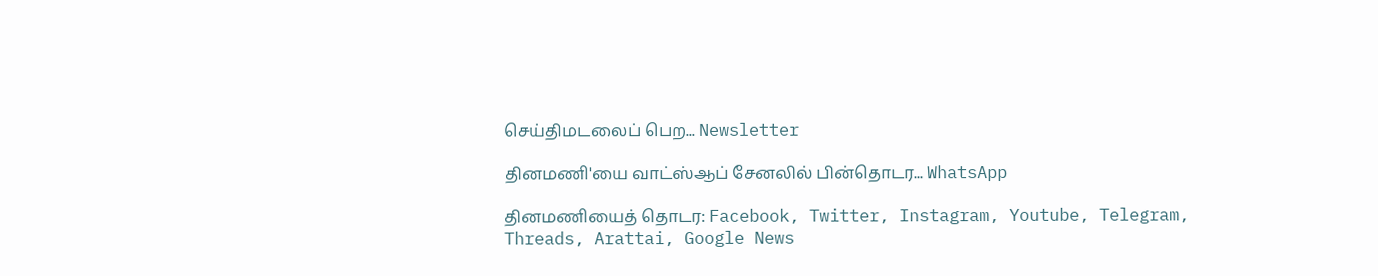செய்திமடலைப் பெற... Newsletter

தினமணி'யை வாட்ஸ்ஆப் சேனலில் பின்தொடர... WhatsApp

தினமணியைத் தொடர: Facebook, Twitter, Instagram, Youtube, Telegram, Threads, Arattai, Google News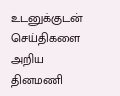உடனுக்குடன் செய்திகளை அறிய தினமணி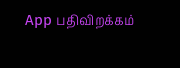App பதிவிறக்கம்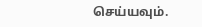செய்யவும்.